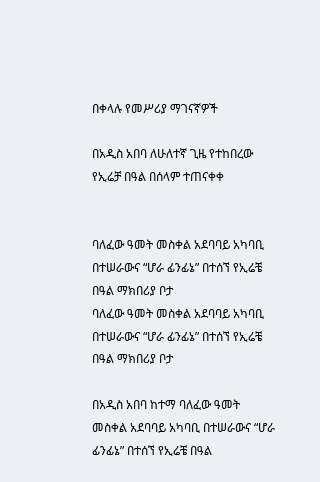በቀላሉ የመሥሪያ ማገናኛዎች

በአዲስ አበባ ለሁለተኛ ጊዜ የተከበረው የኢሬቻ በዓል በሰላም ተጠናቀቀ


ባለፈው ዓመት መስቀል አደባባይ አካባቢ በተሠራውና “ሆራ ፊንፊኔ” በተሰኘ የኢሬቼ በዓል ማክበሪያ ቦታ
ባለፈው ዓመት መስቀል አደባባይ አካባቢ በተሠራውና “ሆራ ፊንፊኔ” በተሰኘ የኢሬቼ በዓል ማክበሪያ ቦታ

በአዲስ አበባ ከተማ ባለፈው ዓመት መስቀል አደባባይ አካባቢ በተሠራውና “ሆራ ፊንፊኔ” በተሰኘ የኢሬቼ በዓል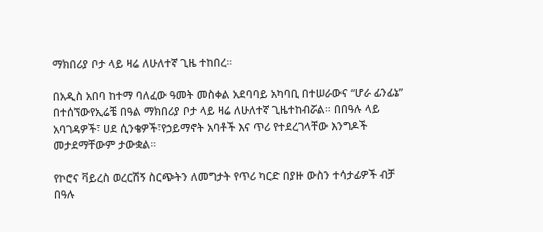ማክበሪያ ቦታ ላይ ዛሬ ለሁለተኛ ጊዜ ተከበረ።

በአዲስ አበባ ከተማ ባለፈው ዓመት መስቀል አደባባይ አካባቢ በተሠራውና “ሆራ ፊንፊኔ” በተሰኘውየኢሬቼ በዓል ማክበሪያ ቦታ ላይ ዛሬ ለሁለተኛ ጊዜተከብሯል። በበዓሉ ላይ አባገዳዎች፣ ሀደ ሲንቄዎች፣የኃይማኖት አባቶች እና ጥሪ የተደረገላቸው እንግዶች መታደማቸውም ታውቋል።

የኮሮና ቫይረስ ወረርሽኝ ስርጭትን ለመግታት የጥሪ ካርድ በያዙ ውስን ተሳታፊዎች ብቻ በዓሉ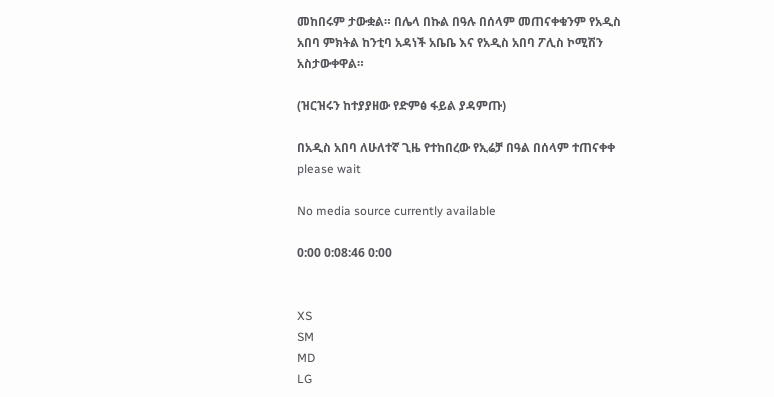መከበሩም ታውቋል። በሌላ በኩል በዓሉ በሰላም መጠናቀቁንም የአዲስ አበባ ምክትል ከንቲባ አዳነች አቤቤ እና የአዲስ አበባ ፖሊስ ኮሚሽን አስታውቀዋል።

(ዝርዝሩን ከተያያዘው የድምፅ ፋይል ያዳምጡ)

በአዲስ አበባ ለሁለተኛ ጊዜ የተከበረው የኢሬቻ በዓል በሰላም ተጠናቀቀ
please wait

No media source currently available

0:00 0:08:46 0:00


XS
SM
MD
LG